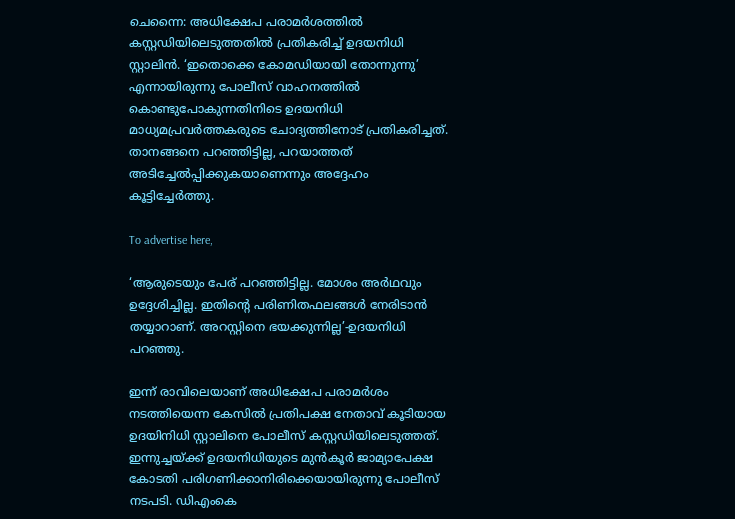ചെന്നൈ: അധിക്ഷേപ പരാമർശത്തിൽ കസ്റ്റഡിയിലെടുത്തതിൽ പ്രതികരിച്ച് ഉദയനിധി സ്റ്റാലിൻ. ‘ഇതൊക്കെ കോമഡിയായി തോന്നുന്നു’ എന്നായിരുന്നു പോലീസ് വാഹനത്തിൽ കൊണ്ടുപോകുന്നതിനിടെ ഉദയനിധി മാധ്യമപ്രവർത്തകരുടെ ചോദ്യത്തിനോട് പ്രതികരിച്ചത്. താനങ്ങനെ പറഞ്ഞിട്ടില്ല, പറയാത്തത് അടിച്ചേൽപ്പിക്കുകയാണെന്നും അദ്ദേഹം കൂട്ടിച്ചേർത്തു.

To advertise here,

‘ആരുടെയും പേര് പറഞ്ഞിട്ടില്ല. മോശം അർഥവും ഉദ്ദേശിച്ചില്ല. ഇതിന്റെ പരിണിതഫലങ്ങൾ നേരിടാൻ തയ്യാറാണ്. അറസ്റ്റിനെ ഭയക്കുന്നില്ല’-ഉദയനിധി പറഞ്ഞു.

ഇന്ന് രാവിലെയാണ് അധിക്ഷേപ പരാമർശം നടത്തിയെന്ന കേസിൽ പ്രതിപക്ഷ നേതാവ് കൂടിയായ ഉദയിനിധി സ്റ്റാലിനെ പോലീസ് കസ്റ്റഡിയിലെടുത്തത്. ഇന്നുച്ചയ്ക്ക് ഉദയനിധിയുടെ മുൻകൂർ ജാമ്യാപേക്ഷ കോടതി പരിഗണിക്കാനിരിക്കെയായിരുന്നു പോലീസ് നടപടി. ഡിഎംകെ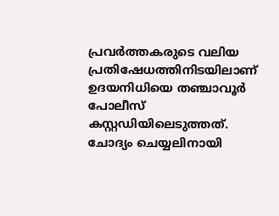പ്രവർത്തകരുടെ വലിയ പ്രതിഷേധത്തിനിടയിലാണ് ഉദയനിധിയെ തഞ്ചാവൂർ പോലീസ് കസ്റ്റഡിയിലെടുത്തത്. ചോദ്യം ചെയ്യലിനായി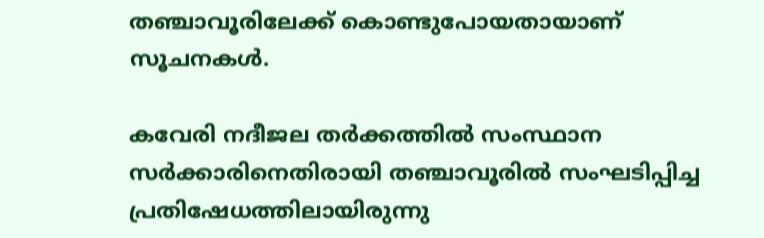തഞ്ചാവൂരിലേക്ക് കൊണ്ടുപോയതായാണ് സൂചനകൾ.

കവേരി നദീജല തർക്കത്തിൽ സംസ്ഥാന സർക്കാരിനെതിരായി തഞ്ചാവൂരിൽ സംഘടിപ്പിച്ച പ്രതിഷേധത്തിലായിരുന്നു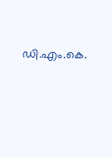ഡി.എം.കെ.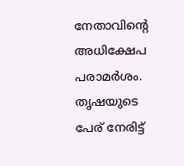നേതാവിന്റെ അധിക്ഷേപ പരാമർശം. തൃഷയുടെ പേര് നേരിട്ട്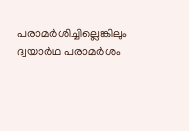പരാമർശിച്ചില്ലെങ്കിലും ദ്വയാർഥ പരാമർശം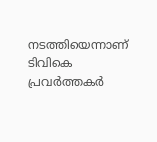നടത്തിയെന്നാണ് ടിവികെ പ്രവർത്തകർ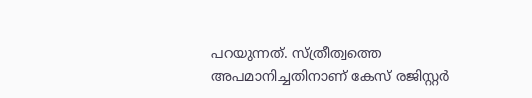പറയുന്നത്. സ്ത്രീത്വത്തെ അപമാനിച്ചതിനാണ് കേസ് രജിസ്റ്റർ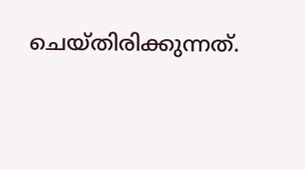ചെയ്തിരിക്കുന്നത്.